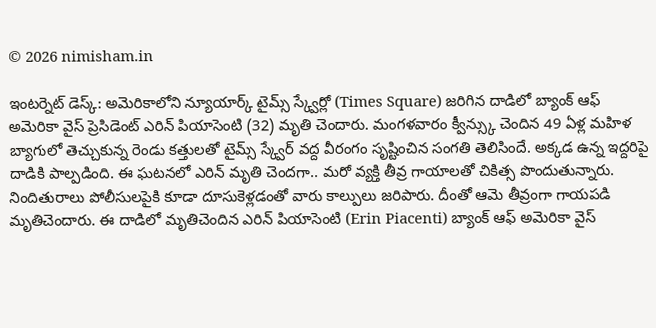© 2026 nimisham.in

ఇంటర్నెట్ డెస్క్: అమెరికాలోని న్యూయార్క్ టైమ్స్ స్క్వేర్లో (Times Square) జరిగిన దాడిలో బ్యాంక్ ఆఫ్ అమెరికా వైస్ ప్రెసిడెంట్ ఎరిన్ పియాసెంటి (32) మృతి చెందారు. మంగళవారం క్వీన్స్కు చెందిన 49 ఏళ్ల మహిళ బ్యాగులో తెచ్చుకున్న రెండు కత్తులతో టైమ్స్ స్క్వేర్ వద్ద వీరంగం సృష్టించిన సంగతి తెలిసిందే. అక్కడ ఉన్న ఇద్దరిపై దాడికి పాల్పడింది. ఈ ఘటనలో ఎరిన్ మృతి చెందగా.. మరో వ్యక్తి తీవ్ర గాయాలతో చికిత్స పొందుతున్నారు. నిందితురాలు పోలీసులపైకి కూడా దూసుకెళ్లడంతో వారు కాల్పులు జరిపారు. దీంతో ఆమె తీవ్రంగా గాయపడి మృతిచెందారు. ఈ దాడిలో మృతిచెందిన ఎరిన్ పియాసెంటి (Erin Piacenti) బ్యాంక్ ఆఫ్ అమెరికా వైస్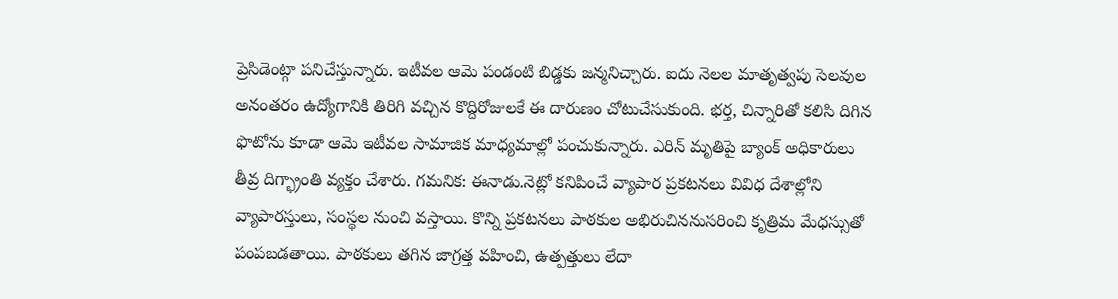ప్రెసిడెంట్గా పనిచేస్తున్నారు. ఇటీవల ఆమె పండంటి బిడ్డకు జన్మనిచ్చారు. ఐదు నెలల మాతృత్వపు సెలవుల అనంతరం ఉద్యోగానికి తిరిగి వచ్చిన కొద్దిరోజులకే ఈ దారుణం చోటుచేసుకుంది. భర్త, చిన్నారితో కలిసి దిగిన ఫొటోను కూడా ఆమె ఇటీవల సామాజిక మాధ్యమాల్లో పంచుకున్నారు. ఎరిన్ మృతిపై బ్యాంక్ అధికారులు తీవ్ర దిగ్భ్రాంతి వ్యక్తం చేశారు. గమనిక: ఈనాడు.నెట్లో కనిపించే వ్యాపార ప్రకటనలు వివిధ దేశాల్లోని వ్యాపారస్తులు, సంస్థల నుంచి వస్తాయి. కొన్ని ప్రకటనలు పాఠకుల అభిరుచిననుసరించి కృత్రిమ మేధస్సుతో పంపబడతాయి. పాఠకులు తగిన జాగ్రత్త వహించి, ఉత్పత్తులు లేదా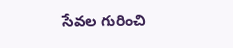సేవల గురించి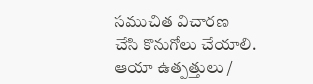సముచిత విచారణ చేసి కొనుగోలు చేయాలి. ఆయా ఉత్పత్తులు /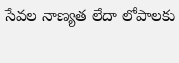సేవల నాణ్యత లేదా లోపాలకు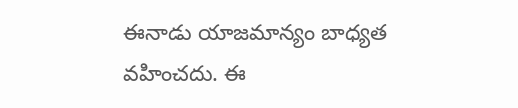ఈనాడు యాజమాన్యం బాధ్యత వహించదు. ఈ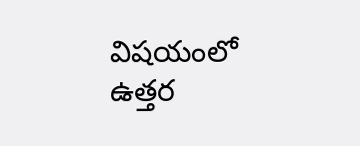విషయంలో ఉత్తర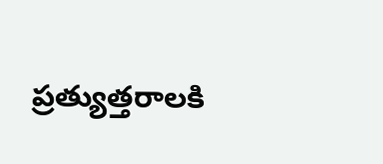ప్రత్యుత్తరాలకి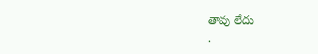తావు లేదు
.